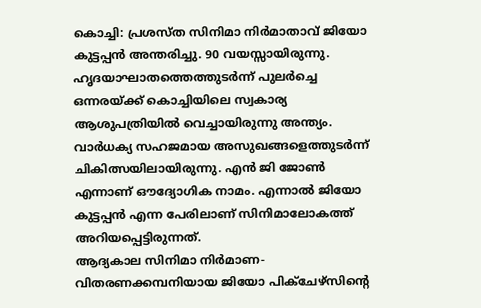കൊച്ചി: പ്രശസ്ത സിനിമാ നിർമാതാവ് ജിയോ കുട്ടപ്പൻ അന്തരിച്ചു. 90 വയസ്സായിരുന്നു. ഹൃദയാഘാതത്തെത്തുടർന്ന് പുലർച്ചെ ഒന്നരയ്ക്ക് കൊച്ചിയിലെ സ്വകാര്യ ആശുപത്രിയിൽ വെച്ചായിരുന്നു അന്ത്യം. വാർധക്യ സഹജമായ അസുഖങ്ങളെത്തുടർന്ന് ചികിത്സയിലായിരുന്നു. എൻ ജി ജോൺ എന്നാണ് ഔദ്യോഗിക നാമം. എന്നാൽ ജിയോ കുട്ടപ്പൻ എന്ന പേരിലാണ് സിനിമാലോകത്ത് അറിയപ്പെട്ടിരുന്നത്.
ആദ്യകാല സിനിമാ നിർമാണ-വിതരണക്കമ്പനിയായ ജിയോ പിക്ചേഴ്സിന്റെ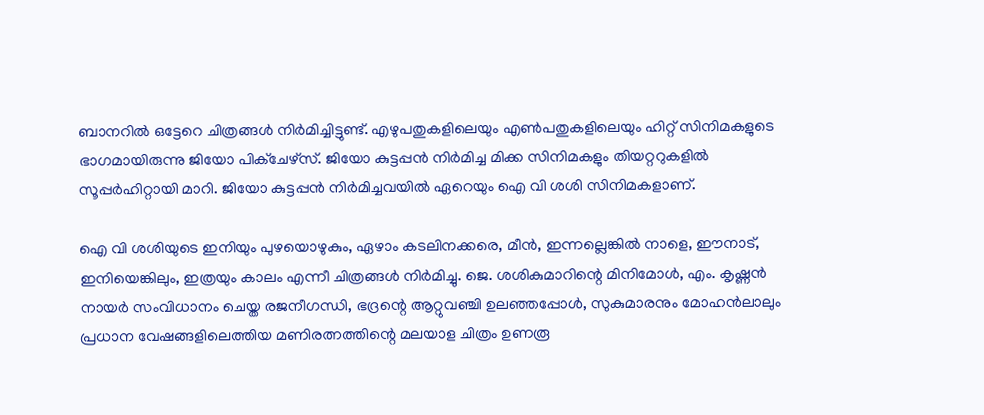ബാനറിൽ ഒട്ടേറെ ചിത്രങ്ങൾ നിർമിച്ചിട്ടുണ്ട്. എഴുപതുകളിലെയും എൺപതുകളിലെയും ഹിറ്റ് സിനിമകളുടെ ഭാഗമായിരുന്നു ജിയോ പിക്ചേഴ്സ്. ജിയോ കുട്ടപ്പൻ നിർമിച്ച മിക്ക സിനിമകളും തിയറ്ററുകളിൽ സൂപ്പർഹിറ്റായി മാറി. ജിയോ കുട്ടപ്പൻ നിർമിച്ചവയിൽ ഏറെയും ഐ വി ശശി സിനിമകളാണ്.

ഐ വി ശശിയുടെ ഇനിയും പുഴയൊഴുകും, ഏഴാം കടലിനക്കരെ, മീൻ, ഇന്നല്ലെങ്കിൽ നാളെ, ഈനാട്, ഇനിയെങ്കിലും, ഇത്രയും കാലം എന്നീ ചിത്രങ്ങൾ നിർമിച്ചു. ജെ. ശശികുമാറിന്റെ മിനിമോൾ, എം. കൃഷ്ണൻ നായർ സംവിധാനം ചെയ്ത രജനീഗന്ധി, ഭദ്രന്റെ ആറ്റുവഞ്ചി ഉലഞ്ഞപ്പോൾ, സുകുമാരനും മോഹൻലാലും പ്രധാന വേഷങ്ങളിലെത്തിയ മണിരത്നത്തിന്റെ മലയാള ചിത്രം ഉണരൂ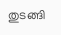തുടങ്ങി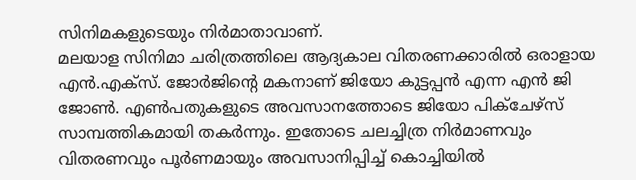സിനിമകളുടെയും നിർമാതാവാണ്.
മലയാള സിനിമാ ചരിത്രത്തിലെ ആദ്യകാല വിതരണക്കാരിൽ ഒരാളായ എൻ.എക്സ്. ജോർജിന്റെ മകനാണ് ജിയോ കുട്ടപ്പൻ എന്ന എൻ ജി ജോൺ. എൺപതുകളുടെ അവസാനത്തോടെ ജിയോ പിക്ചേഴ്സ് സാമ്പത്തികമായി തകർന്നും. ഇതോടെ ചലച്ചിത്ര നിർമാണവും വിതരണവും പൂർണമായും അവസാനിപ്പിച്ച് കൊച്ചിയിൽ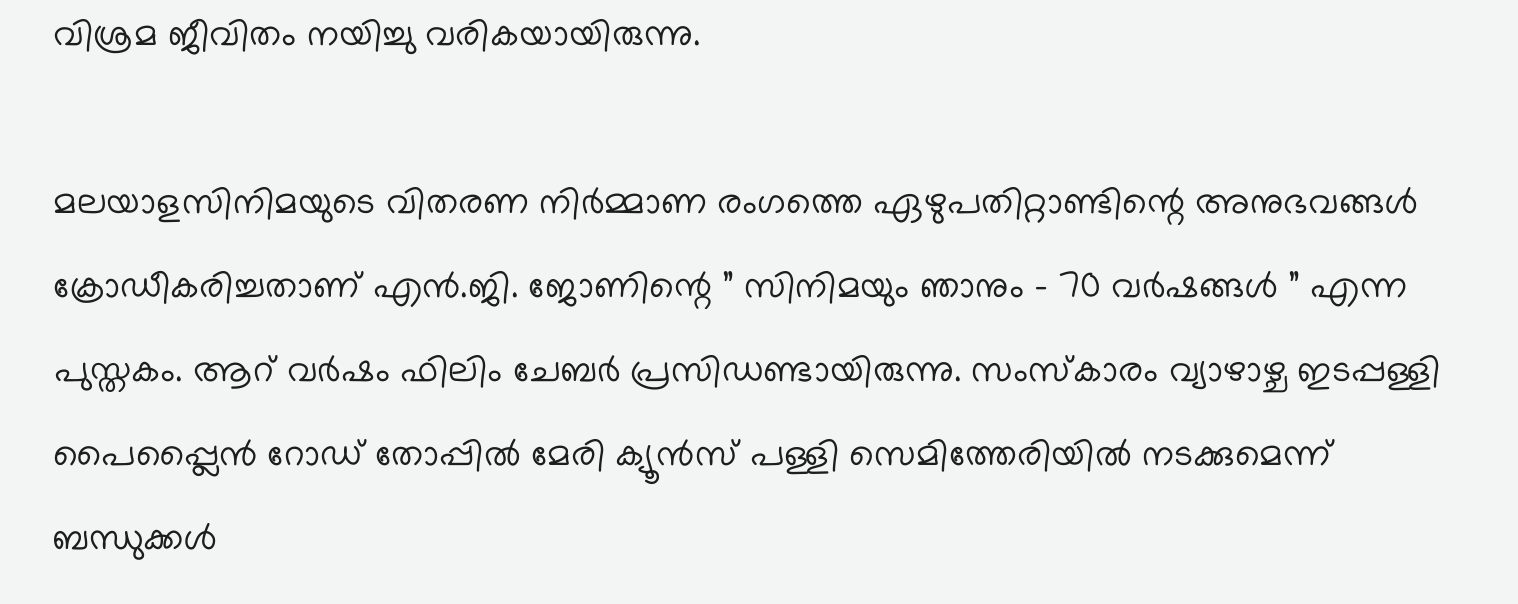വിശ്രമ ജീവിതം നയിച്ചു വരികയായിരുന്നു.

മലയാളസിനിമയുടെ വിതരണ നിർമ്മാണ രംഗത്തെ ഏഴുപതിറ്റാണ്ടിന്റെ അനുഭവങ്ങൾ ക്രോഡീകരിച്ചതാണ് എൻ.ജി. ജോണിന്റെ ” സിനിമയും ഞാനും – 70 വർഷങ്ങൾ ” എന്ന പുസ്തകം. ആറ് വർഷം ഫിലിം ചേബർ പ്രസിഡണ്ടായിരുന്നു. സംസ്കാരം വ്യാഴാഴ്ച ഇടപ്പള്ളി പൈപ്പ്ലൈൻ റോഡ് തോപ്പിൽ മേരി ക്യൂൻസ് പള്ളി സെമിത്തേരിയിൽ നടക്കുമെന്ന് ബന്ധുക്കൾ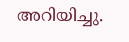അറിയിച്ചു.